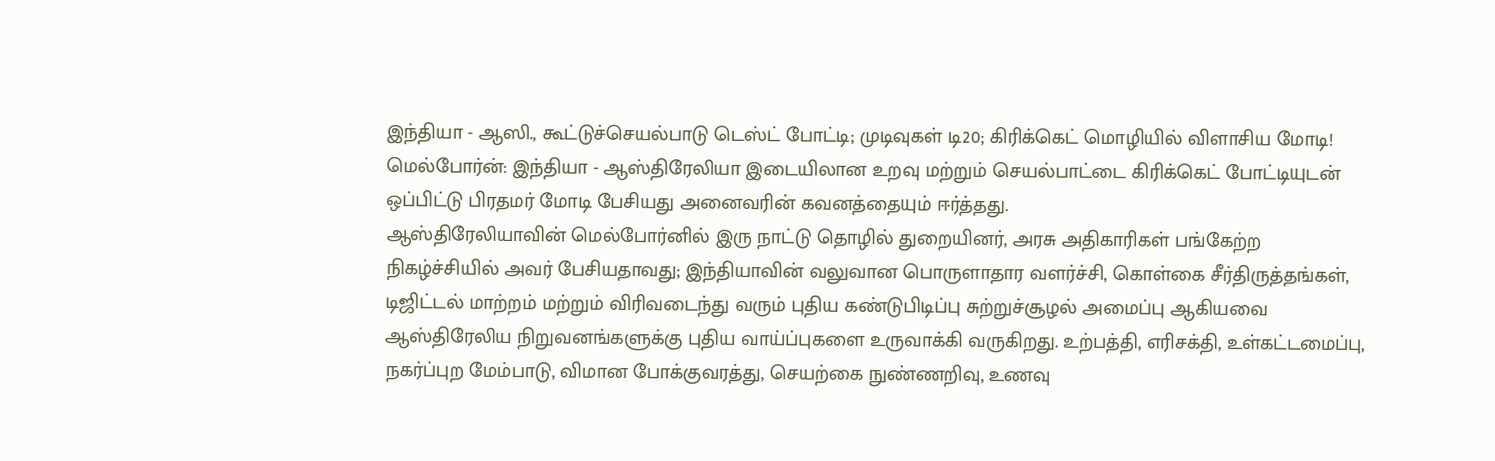இந்தியா - ஆஸி., கூட்டுச்செயல்பாடு டெஸ்ட் போட்டி; முடிவுகள் டி20; கிரிக்கெட் மொழியில் விளாசிய மோடி!
மெல்போர்ன்: இந்தியா - ஆஸ்திரேலியா இடையிலான உறவு மற்றும் செயல்பாட்டை கிரிக்கெட் போட்டியுடன் ஒப்பிட்டு பிரதமர் மோடி பேசியது அனைவரின் கவனத்தையும் ஈர்த்தது.
ஆஸ்திரேலியாவின் மெல்போர்னில் இரு நாட்டு தொழில் துறையினர், அரசு அதிகாரிகள் பங்கேற்ற நிகழ்ச்சியில் அவர் பேசியதாவது; இந்தியாவின் வலுவான பொருளாதார வளர்ச்சி, கொள்கை சீர்திருத்தங்கள், டிஜிட்டல் மாற்றம் மற்றும் விரிவடைந்து வரும் புதிய கண்டுபிடிப்பு சுற்றுச்சூழல் அமைப்பு ஆகியவை ஆஸ்திரேலிய நிறுவனங்களுக்கு புதிய வாய்ப்புகளை உருவாக்கி வருகிறது. உற்பத்தி, எரிசக்தி, உள்கட்டமைப்பு, நகர்ப்புற மேம்பாடு, விமான போக்குவரத்து, செயற்கை நுண்ணறிவு, உணவு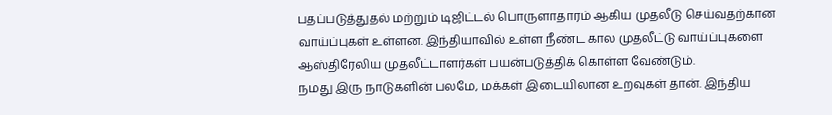பதப்படுத்துதல் மற்றும் டிஜிட்டல் பொருளாதாரம் ஆகிய முதலீடு செய்வதற்கான வாய்ப்புகள் உள்ளன. இந்தியாவில் உள்ள நீண்ட கால முதலீட்டு வாய்ப்புகளை ஆஸ்திரேலிய முதலீட்டாளர்கள் பயன்படுத்திக் கொள்ள வேண்டும்.
நமது இரு நாடுகளின் பலமே, மக்கள் இடையிலான உறவுகள் தான். இந்திய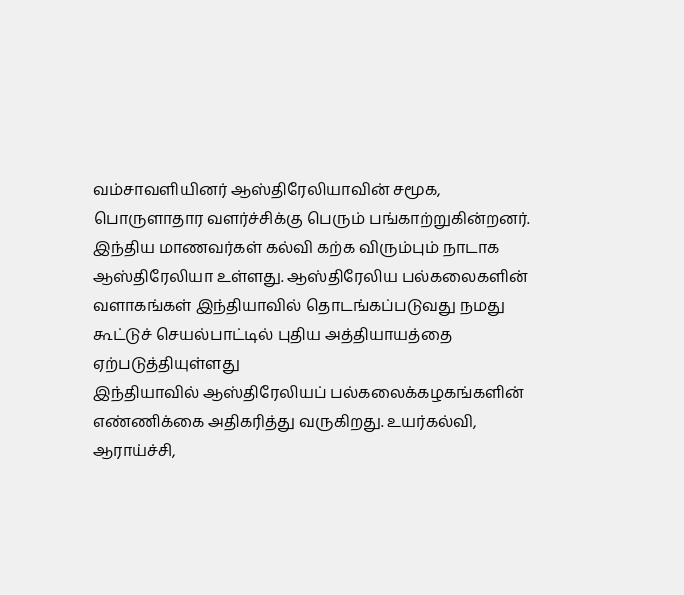வம்சாவளியினர் ஆஸ்திரேலியாவின் சமூக, பொருளாதார வளர்ச்சிக்கு பெரும் பங்காற்றுகின்றனர். இந்திய மாணவர்கள் கல்வி கற்க விரும்பும் நாடாக ஆஸ்திரேலியா உள்ளது. ஆஸ்திரேலிய பல்கலைகளின் வளாகங்கள் இந்தியாவில் தொடங்கப்படுவது நமது கூட்டுச் செயல்பாட்டில் புதிய அத்தியாயத்தை ஏற்படுத்தியுள்ளது
இந்தியாவில் ஆஸ்திரேலியப் பல்கலைக்கழகங்களின் எண்ணிக்கை அதிகரித்து வருகிறது. உயர்கல்வி, ஆராய்ச்சி,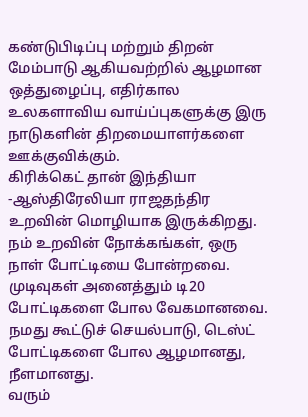கண்டுபிடிப்பு மற்றும் திறன் மேம்பாடு ஆகியவற்றில் ஆழமான ஒத்துழைப்பு, எதிர்கால உலகளாவிய வாய்ப்புகளுக்கு இரு நாடுகளின் திறமையாளர்களை ஊக்குவிக்கும்.
கிரிக்கெட் தான் இந்தியா -ஆஸ்திரேலியா ராஜதந்திர உறவின் மொழியாக இருக்கிறது. நம் உறவின் நோக்கங்கள், ஒரு நாள் போட்டியை போன்றவை. முடிவுகள் அனைத்தும் டி20 போட்டிகளை போல வேகமானவை. நமது கூட்டுச் செயல்பாடு, டெஸ்ட் போட்டிகளை போல ஆழமானது, நீளமானது.
வரும்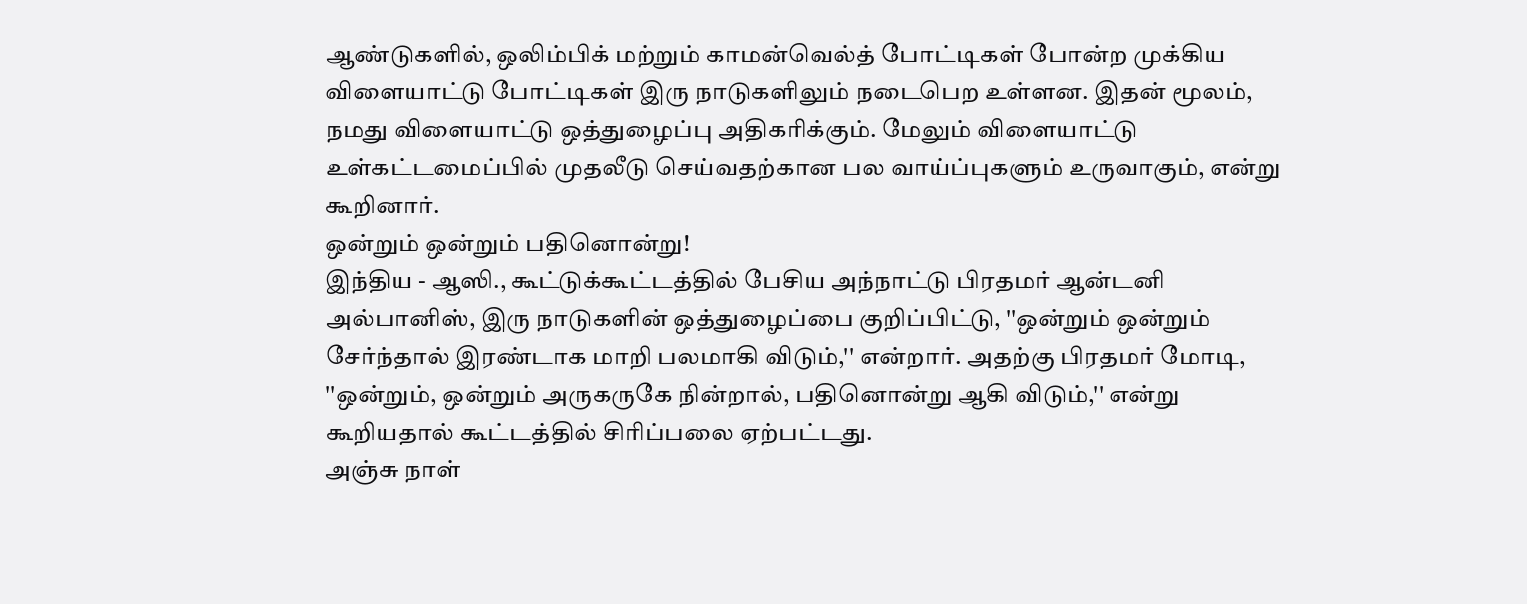ஆண்டுகளில், ஒலிம்பிக் மற்றும் காமன்வெல்த் போட்டிகள் போன்ற முக்கிய விளையாட்டு போட்டிகள் இரு நாடுகளிலும் நடைபெற உள்ளன. இதன் மூலம், நமது விளையாட்டு ஒத்துழைப்பு அதிகரிக்கும். மேலும் விளையாட்டு உள்கட்டமைப்பில் முதலீடு செய்வதற்கான பல வாய்ப்புகளும் உருவாகும், என்று கூறினார்.
ஒன்றும் ஒன்றும் பதினொன்று!
இந்திய - ஆஸி., கூட்டுக்கூட்டத்தில் பேசிய அந்நாட்டு பிரதமர் ஆன்டனி அல்பானிஸ், இரு நாடுகளின் ஒத்துழைப்பை குறிப்பிட்டு, ''ஒன்றும் ஒன்றும் சேர்ந்தால் இரண்டாக மாறி பலமாகி விடும்,'' என்றார். அதற்கு பிரதமர் மோடி, ''ஒன்றும், ஒன்றும் அருகருகே நின்றால், பதினொன்று ஆகி விடும்,'' என்று கூறியதால் கூட்டத்தில் சிரிப்பலை ஏற்பட்டது.
அஞ்சு நாள்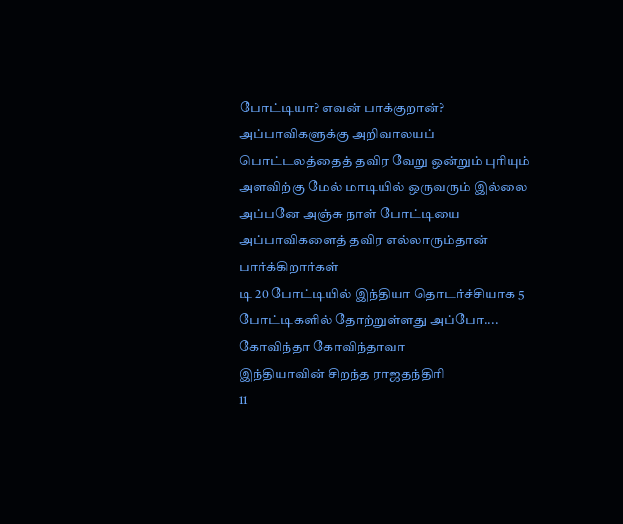போட்டியா? எவன் பாக்குறான்?
அப்பாவிகளுக்கு அறிவாலயப் பொட்டலத்தைத் தவிர வேறு ஒன்றும் புரியும் அளவிற்கு மேல் மாடியில் ஒருவரும் இல்லை அப்பனே அஞ்சு நாள் போட்டியை அப்பாவிகளைத் தவிர எல்லாரும்தான் பார்க்கிறார்கள்
டி 20 போட்டியில் இந்தியா தொடர்ச்சியாக 5 போட்டிகளில் தோற்றுள்ளது அப்போ.... கோவிந்தா கோவிந்தாவா
இந்தியாவின் சிறந்த ராஜதந்திரி
11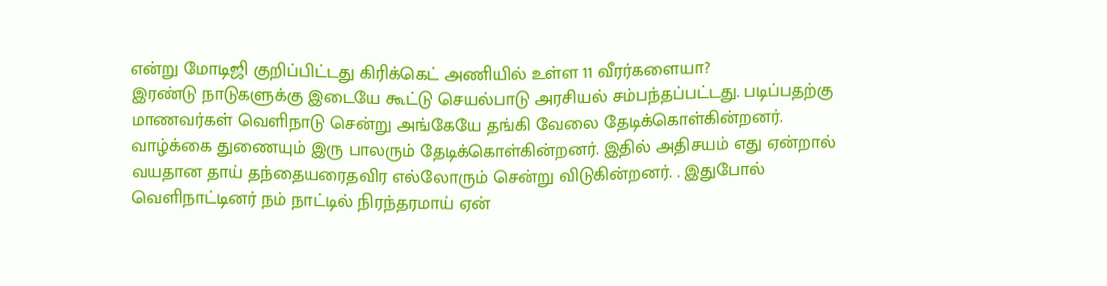என்று மோடிஜி குறிப்பிட்டது கிரிக்கெட் அணியில் உள்ள 11 வீரர்களையா?
இரண்டு நாடுகளுக்கு இடையே கூட்டு செயல்பாடு அரசியல் சம்பந்தப்பட்டது. படிப்பதற்கு மாணவர்கள் வெளிநாடு சென்று அங்கேயே தங்கி வேலை தேடிக்கொள்கின்றனர். வாழ்க்கை துணையும் இரு பாலரும் தேடிக்கொள்கின்றனர். இதில் அதிசயம் எது ஏன்றால் வயதான தாய் தந்தையரைதவிர எல்லோரும் சென்று விடுகின்றனர். . இதுபோல் வெளிநாட்டினர் நம் நாட்டில் நிரந்தரமாய் ஏன்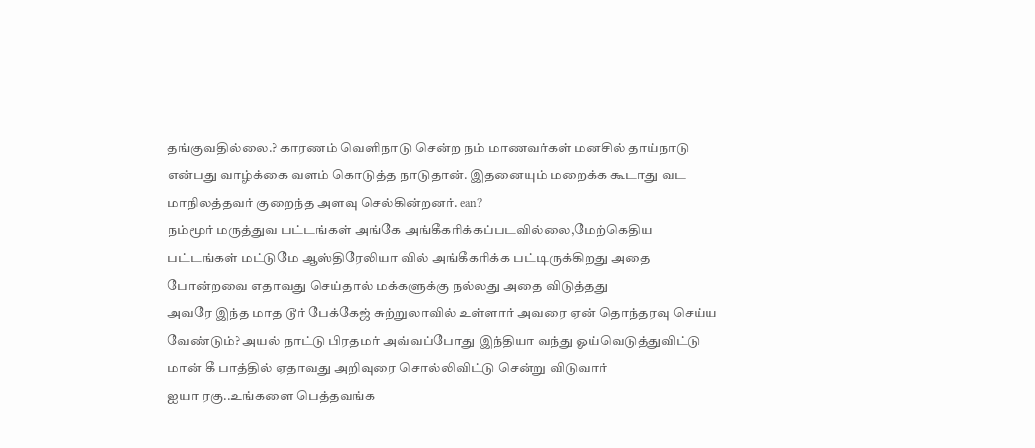தங்குவதில்லை.? காரணம் வெளிநாடு சென்ற நம் மாணவர்கள் மனசில் தாய்நாடு என்பது வாழ்க்கை வளம் கொடுத்த நாடுதான். இதனையும் மறைக்க கூடாது வட மாநிலத்தவர் குறைந்த அளவு செல்கின்றனர். ean?
நம்மூர் மருத்துவ பட்டங்கள் அங்கே அங்கீகரிக்கப்படவில்லை,மேற்கெதிய பட்டங்கள் மட்டுமே ஆஸ்திரேலியா வில் அங்கீகரிக்க பட்டிருக்கிறது அதை போன்றவை எதாவது செய்தால் மக்களுக்கு நல்லது அதை விடுத்தது
அவரே இந்த மாத டூர் பேக்கேஜ் சுற்றுலாவில் உள்ளார் அவரை ஏன் தொந்தரவு செய்ய வேண்டும்? அயல் நாட்டு பிரதமர் அவ்வப்போது இந்தியா வந்து ஓய்வெடுத்துவிட்டு மான் கீ பாத்தில் ஏதாவது அறிவுரை சொல்லிவிட்டு சென்று விடுவார்
ஐயா ரகு..உங்களை பெத்தவங்க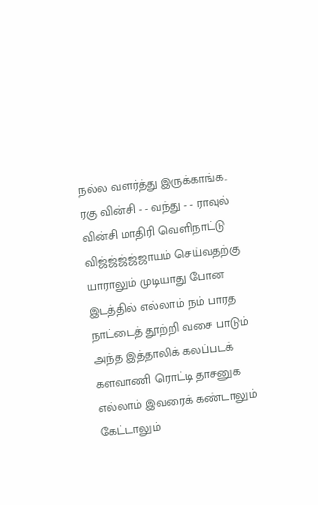நல்ல வளர்த்து இருக்காங்க..
ரகு வின்சி - - வந்து - - ராவுல் வின்சி மாதிரி வெளிநாட்டு விஜ்ஜ்ஜ்ஜ்ஜாயம் செய்வதற்கு யாராலும் முடியாது போன இடத்தில் எல்லாம் நம் பாரத நாட்டைத் தூற்றி வசை பாடும் அந்த இத்தாலிக் கலப்படக் களவாணி ரொட்டி தாசனுக எல்லாம் இவரைக் கண்டாலும் கேட்டாலும்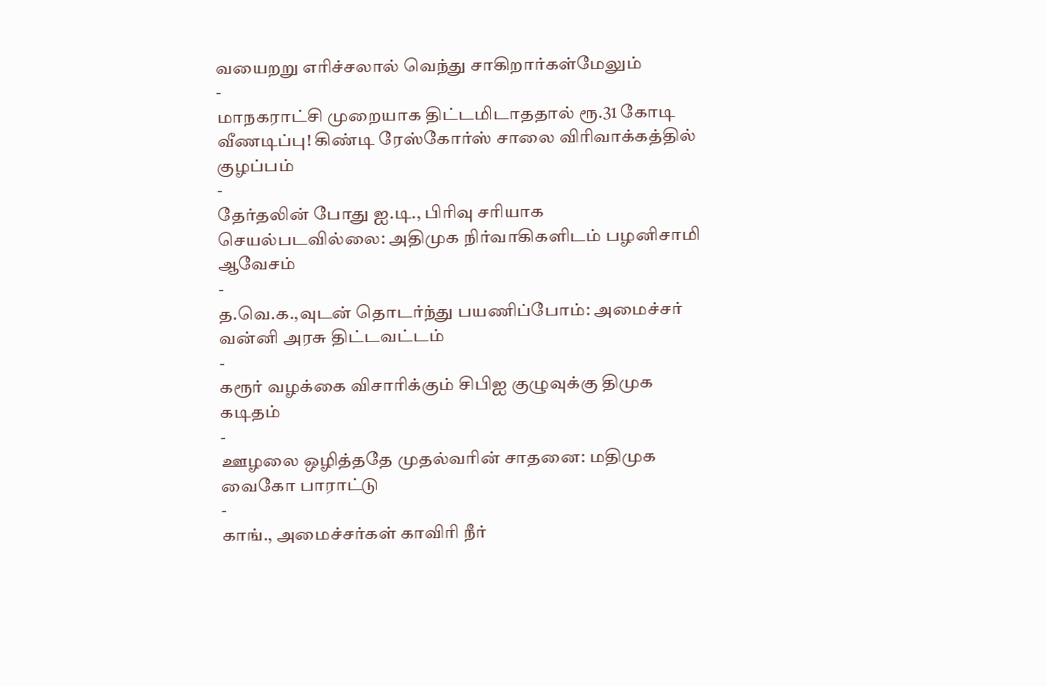வயைறறு எரிச்சலால் வெந்து சாகிறார்கள்மேலும்
-
மாநகராட்சி முறையாக திட்டமிடாததால் ரூ.31 கோடி வீணடிப்பு! கிண்டி ரேஸ்கோர்ஸ் சாலை விரிவாக்கத்தில் குழப்பம்
-
தேர்தலின் போது ஐ.டி., பிரிவு சரியாக செயல்படவில்லை: அதிமுக நிர்வாகிகளிடம் பழனிசாமி ஆவேசம்
-
த.வெ.க.,வுடன் தொடர்ந்து பயணிப்போம்: அமைச்சர் வன்னி அரசு திட்டவட்டம்
-
கரூர் வழக்கை விசாரிக்கும் சிபிஐ குழுவுக்கு திமுக கடிதம்
-
ஊழலை ஒழித்ததே முதல்வரின் சாதனை: மதிமுக வைகோ பாராட்டு
-
காங்., அமைச்சர்கள் காவிரி நீர்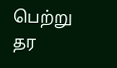பெற்று தர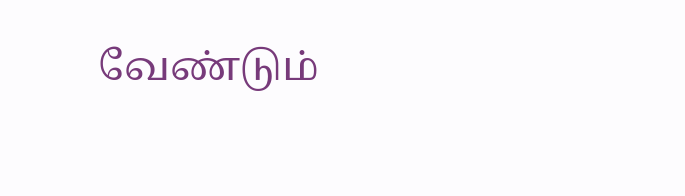வேண்டும்